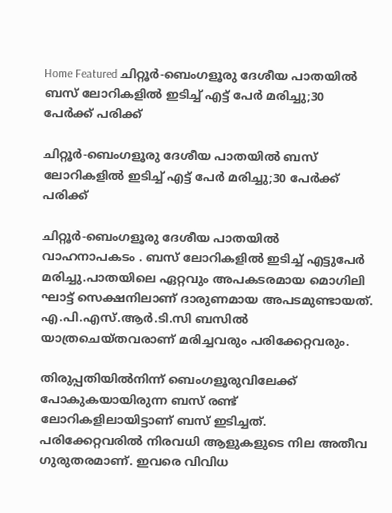Home Featured ചിറ്റൂര്‍-ബെംഗളൂരു ദേശീയ പാതയില്‍ ബസ് ലോറികളില്‍ ഇടിച്ച്‌ എട്ട് പേർ മരിച്ചു;30 പേര്‍ക്ക് പരിക്ക്

ചിറ്റൂര്‍-ബെംഗളൂരു ദേശീയ പാതയില്‍ ബസ് ലോറികളില്‍ ഇടിച്ച്‌ എട്ട് പേർ മരിച്ചു;30 പേര്‍ക്ക് പരിക്ക്

ചിറ്റൂര്‍-ബെംഗളൂരു ദേശീയ പാതയില്‍ വാഹനാപകടം . ബസ് ലോറികളില്‍ ഇടിച്ച്‌ എട്ടുപേര്‍ മരിച്ചു.പാതയിലെ ഏറ്റവും അപകടരമായ മൊഗിലി ഘാട്ട് സെക്ഷനിലാണ് ദാരുണമായ അപടമുണ്ടായത്. എ.പി.എസ്.ആര്‍.ടി.സി ബസില്‍ യാത്രചെയ്തവരാണ് മരിച്ചവരും പരിക്കേറ്റവരും.

തിരുപ്പതിയില്‍നിന്ന് ബെംഗളൂരുവിലേക്ക് പോകുകയായിരുന്ന ബസ് രണ്ട് ലോറികളിലായിട്ടാണ് ബസ് ഇടിച്ചത്. പരിക്കേറ്റവരില്‍ നിരവധി ആളുകളുടെ നില അതീവ ഗുരുതരമാണ്. ഇവരെ വിവിധ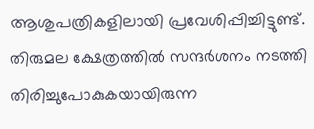ആശുപത്രികളിലായി പ്രവേശിപ്പിച്ചിട്ടുണ്ട്. തിരുമല ക്ഷേത്രത്തില്‍ സന്ദര്‍ശനം നടത്തി തിരിച്ചുപോകുകയായിരുന്ന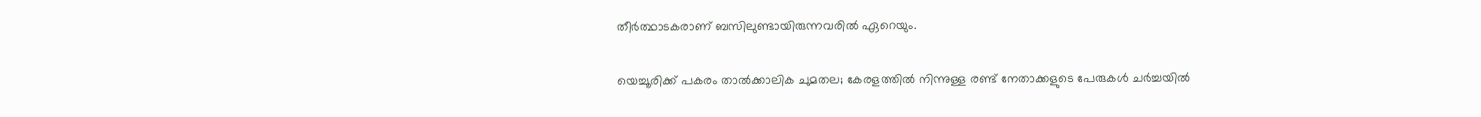തീര്‍ത്ഥാടകരാണ് ബസിലുണ്ടായിരുന്നവരില്‍ ഏറെയും.

യെച്ചൂരിക്ക് പകരം താല്‍ക്കാലിക ചുമതല; കേരളത്തില്‍ നിന്നുള്ള രണ്ട് നേതാക്കളുടെ പേരുകള്‍ ചര്‍ച്ചയില്‍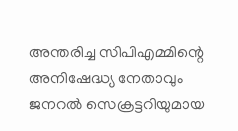അന്തരിച്ച സിപിഎമ്മിന്റെ അനിഷേദ്ധ്യ നേതാവും ജനറല്‍ സെക്രട്ടറിയുമായ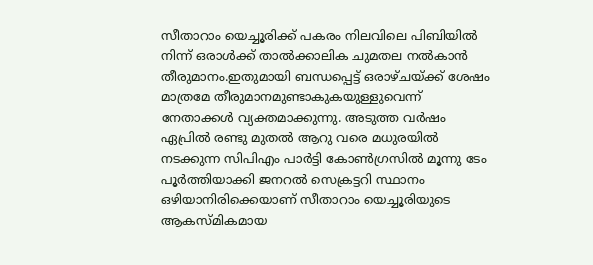സീതാറാം യെച്ചൂരിക്ക് പകരം നിലവിലെ പിബിയില്‍ നിന്ന് ഒരാള്‍ക്ക് താല്‍ക്കാലിക ചുമതല നല്‍കാൻ തീരുമാനം.ഇതുമായി ബന്ധപ്പെട്ട് ഒരാഴ്ചയ്ക്ക് ശേഷം മാത്രമേ തീരുമാനമുണ്ടാകുകയുള്ളുവെന്ന് നേതാക്കള്‍ വ്യക്തമാക്കുന്നു. അടുത്ത വർഷം ഏപ്രില്‍ രണ്ടു മുതല്‍ ആറു വരെ മധുരയില്‍ നടക്കുന്ന സിപിഎം പാർട്ടി കോണ്‍ഗ്രസില്‍ മൂന്നു ടേം പൂർത്തിയാക്കി ജനറല്‍ സെക്രട്ടറി സ്ഥാനം ഒഴിയാനിരിക്കെയാണ് സീതാറാം യെച്ചൂരിയുടെ ആകസ്മികമായ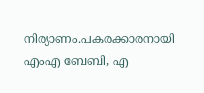നിര്യാണം.പകരക്കാരനായി എംഎ ബേബി, എ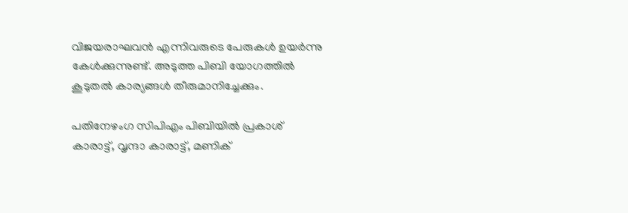വിജയരാഘവൻ എന്നിവരുടെ പേരുകള്‍ ഉയർന്നു കേള്‍ക്കുന്നുണ്ട്. അടുത്ത പിബി യോഗത്തില്‍ കൂടുതല്‍ കാര്യങ്ങള്‍ തീരുമാനിച്ചേക്കും.

പതിനേഴംഗ സിപിഎം പിബിയില്‍ പ്രകാശ് കാരാട്ട്, വൃന്ദാ കാരാട്ട്, മണിക്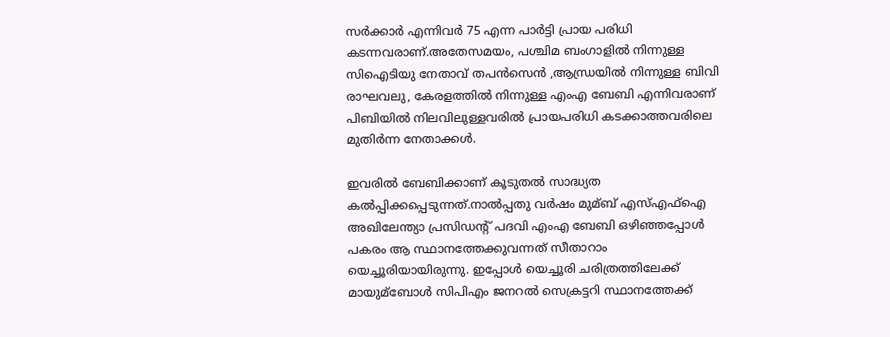സർക്കാർ എന്നിവർ 75 എന്ന പാർട്ടി പ്രായ പരിധി കടന്നവരാണ്.അതേസമയം, പശ്ചിമ ബംഗാളില്‍ നിന്നുള്ള സിഐടിയു നേതാവ് തപൻസെൻ ,ആന്ധ്രയില്‍ നിന്നുള്ള ബിവി രാഘവലു, കേരളത്തില്‍ നിന്നുള്ള എംഎ ബേബി എന്നിവരാണ് പിബിയില്‍ നിലവിലുള്ളവരില്‍ പ്രായപരിധി കടക്കാത്തവരിലെ മുതിർന്ന നേതാക്കള്‍.

ഇവരില്‍ ബേബിക്കാണ് കൂടുതല്‍ സാദ്ധ്യത കല്‍പ്പിക്കപ്പെടുന്നത്.നാല്‍പ്പതു വർഷം മുമ്ബ് എസ്‌എഫ്‌ഐ അഖിലേന്ത്യാ പ്രസിഡന്റ് പദവി എംഎ ബേബി ഒഴിഞ്ഞപ്പോള്‍ പകരം ആ സ്ഥാനത്തേക്കുവന്നത് സീതാറാം യെച്ചൂരിയായിരുന്നു. ഇപ്പോള്‍ യെച്ചൂരി ചരിത്രത്തിലേക്ക് മായുമ്ബോള്‍ സിപിഎം ജനറല്‍ സെക്രട്ടറി സ്ഥാനത്തേക്ക്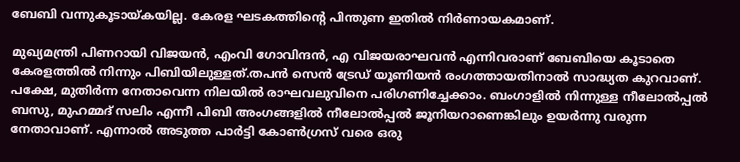ബേബി വന്നുകൂടായ്കയില്ല. കേരള ഘടകത്തിന്റെ പിന്തുണ ഇതില്‍ നിർണായകമാണ്.

മുഖ്യമന്ത്രി പിണറായി വിജയൻ, എംവി ഗോവിന്ദൻ, എ വിജയരാഘവൻ എന്നിവരാണ് ബേബിയെ കൂടാതെ കേരളത്തില്‍ നിന്നും പിബിയിലുള്ളത്.തപൻ സെൻ ട്രേഡ് യൂണിയൻ രംഗത്തായതിനാല്‍ സാദ്ധ്യത കുറവാണ്. പക്ഷേ, മുതിർന്ന നേതാവെന്ന നിലയില്‍ രാഘവലുവിനെ പരിഗണിച്ചേക്കാം. ബംഗാളില്‍ നിന്നുള്ള നീലോല്‍പ്പല്‍ ബസു, മുഹമ്മദ് സലിം എന്നീ പിബി അംഗങ്ങളില്‍ നീലോല്‍പ്പല്‍ ജൂനിയറാണെങ്കിലും ഉയർന്നു വരുന്ന നേതാവാണ്. എന്നാല്‍ അടുത്ത പാർട്ടി കോണ്‍ഗ്രസ് വരെ ഒരു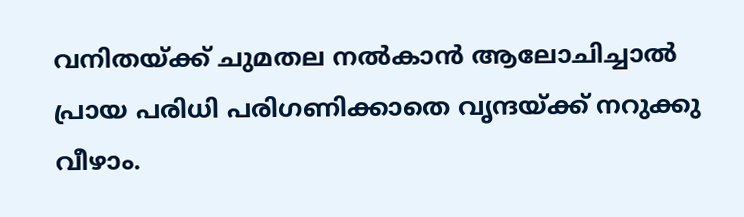വനിതയ്ക്ക് ചുമതല നല്‍കാൻ ആലോചിച്ചാല്‍ പ്രായ പരിധി പരിഗണിക്കാതെ വൃന്ദയ്ക്ക് നറുക്കു വീഴാം.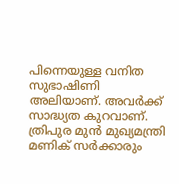പിന്നെയുള്ള വനിത സുഭാഷിണി അലിയാണ്. അവർക്ക് സാദ്ധ്യത കുറവാണ്. ത്രിപുര മുൻ മുഖ്യമന്ത്രി മണിക് സർക്കാരും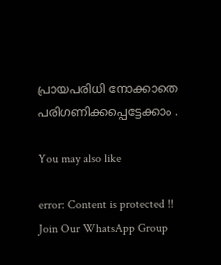പ്രായപരിധി നോക്കാതെ പരിഗണിക്കപ്പെട്ടേക്കാം .

You may also like

error: Content is protected !!
Join Our WhatsApp Group